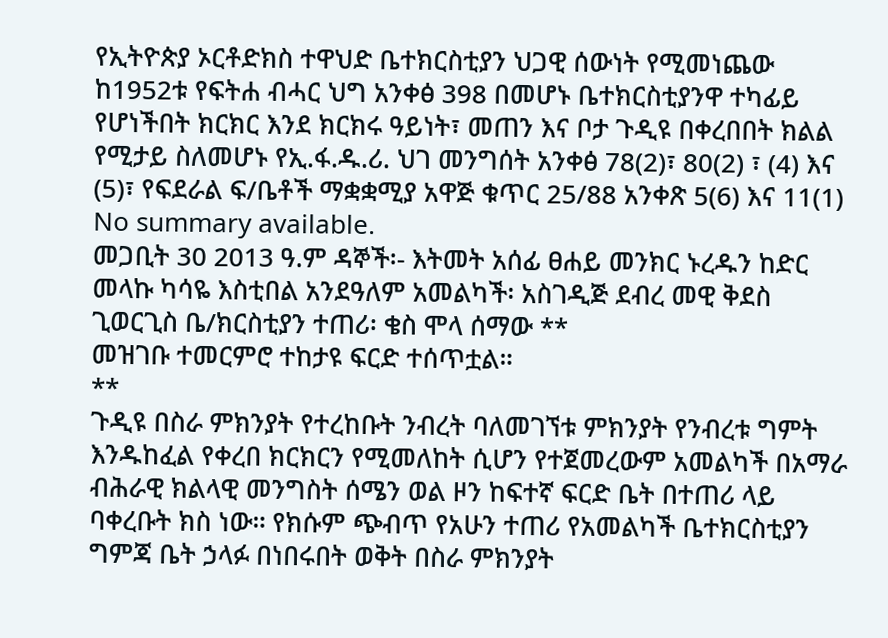የኢትዮጵያ ኦርቶድክስ ተዋህድ ቤተክርስቲያን ህጋዊ ሰውነት የሚመነጨው ከ1952ቱ የፍትሐ ብሓር ህግ አንቀፅ 398 በመሆኑ ቤተክርስቲያንዋ ተካፊይ የሆነችበት ክርክር እንደ ክርክሩ ዓይነት፣ መጠን እና ቦታ ጉዲዩ በቀረበበት ክልል የሚታይ ስለመሆኑ የኢ.ፋ.ዱ.ሪ. ህገ መንግሰት አንቀፅ 78(2)፣ 80(2) ፣ (4) እና (5)፣ የፍደራል ፍ/ቤቶች ማቋቋሚያ አዋጅ ቁጥር 25/88 አንቀጽ 5(6) እና 11(1)
No summary available.
መጋቢት 30 2013 ዓ.ም ዳኞች፡- እትመት አሰፊ ፀሐይ መንክር ኑረዱን ከድር መላኩ ካሳዬ እስቲበል አንደዓለም አመልካች፡ አስገዲጅ ደብረ መዊ ቅደስ ጊወርጊስ ቤ/ክርስቲያን ተጠሪ፡ ቄስ ሞላ ሰማው **
መዝገቡ ተመርምሮ ተከታዩ ፍርድ ተሰጥቷል።
**
ጉዲዩ በስራ ምክንያት የተረከቡት ንብረት ባለመገኘቱ ምክንያት የንብረቱ ግምት እንዱከፈል የቀረበ ክርክርን የሚመለከት ሲሆን የተጀመረውም አመልካች በአማራ ብሕራዊ ክልላዊ መንግስት ሰሜን ወል ዞን ከፍተኛ ፍርድ ቤት በተጠሪ ላይ ባቀረቡት ክስ ነው። የክሱም ጭብጥ የአሁን ተጠሪ የአመልካች ቤተክርስቲያን ግምጃ ቤት ኃላፉ በነበሩበት ወቅት በስራ ምክንያት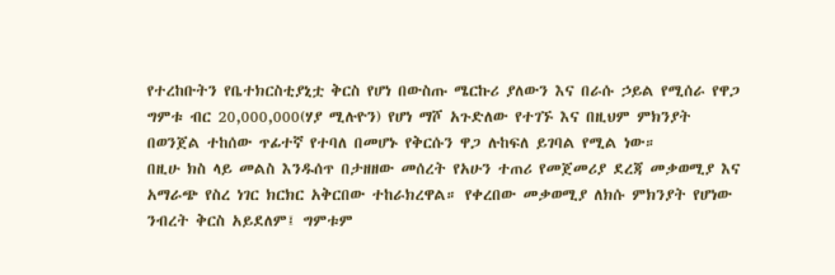የተረከቡትን የቤተክርስቲያኒቷ ቅርስ የሆነ በውስጡ ሜርኩሪ ያለውን እና በራሱ ኃይል የሚሰራ የዋጋ ግምቱ ብር 20,000,000(ሃያ ሚሉዮን) የሆነ ማሾ አጉድለው የተገኙ እና በዚህም ምክንያት በወንጀል ተከሰው ጥፊተኛ የተባለ በመሆኑ የቅርሱን ዋጋ ሉከፍለ ይገባል የሚል ነው።
በዚሁ ክስ ላይ መልስ እንዱሰጥ በታዘዘው መሰረት የአሁን ተጠሪ የመጀመሪያ ደረጃ መቃወሚያ እና አማራጭ የስረ ነገር ክርክር አቅርበው ተከራክረዋል። የቀረበው መቃወሚያ ለክሱ ምክንያት የሆነው ንብረት ቅርስ አይደለም፤ ግምቱም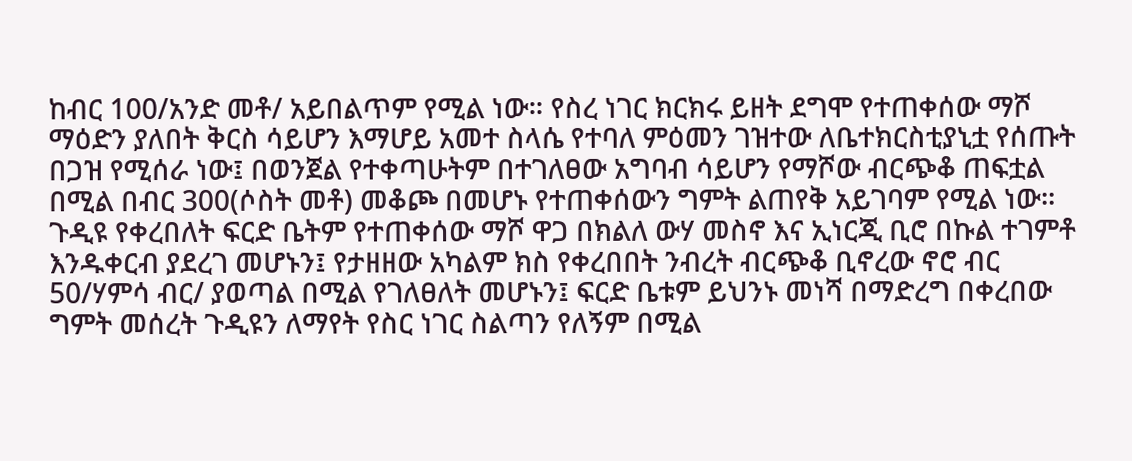ከብር 100/አንድ መቶ/ አይበልጥም የሚል ነው። የስረ ነገር ክርክሩ ይዘት ደግሞ የተጠቀሰው ማሾ ማዕድን ያለበት ቅርስ ሳይሆን እማሆይ አመተ ስላሴ የተባለ ምዕመን ገዝተው ለቤተክርስቲያኒቷ የሰጡት በጋዝ የሚሰራ ነው፤ በወንጀል የተቀጣሁትም በተገለፀው አግባብ ሳይሆን የማሾው ብርጭቆ ጠፍቷል በሚል በብር 300(ሶስት መቶ) መቆጮ በመሆኑ የተጠቀሰውን ግምት ልጠየቅ አይገባም የሚል ነው።
ጉዲዩ የቀረበለት ፍርድ ቤትም የተጠቀሰው ማሾ ዋጋ በክልለ ውሃ መስኖ እና ኢነርጂ ቢሮ በኩል ተገምቶ እንዱቀርብ ያደረገ መሆኑን፤ የታዘዘው አካልም ክስ የቀረበበት ንብረት ብርጭቆ ቢኖረው ኖሮ ብር 50/ሃምሳ ብር/ ያወጣል በሚል የገለፀለት መሆኑን፤ ፍርድ ቤቱም ይህንኑ መነሻ በማድረግ በቀረበው ግምት መሰረት ጉዲዩን ለማየት የስር ነገር ስልጣን የለኝም በሚል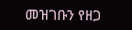መዝገቡን የዘጋ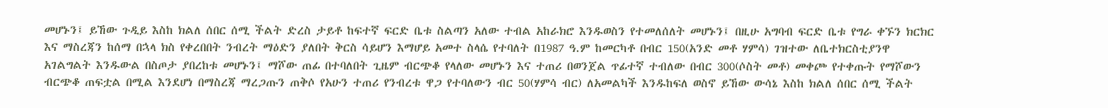መሆኑን፤ ይኸው ጉዲይ እስከ ክልለ ሰበር ሰሚ ችልት ድረስ ታይቶ ከፍተኛ ፍርድ ቤቱ ስልጣን አለው ተብል አከራክሮ እንዱወስን የተመለሰለት መሆኑን፤ በዚሁ አግባብ ፍርድ ቤቱ የግራ ቀኙን ክርክር እና ማስረጃን ከሰማ በኋላ ክስ የቀረበበት ንብረት ማዕድን ያለበት ቅርስ ሳይሆን እማሆይ አመተ ስላሴ የተባለት በ1987 ዓ.ም ከመርካቶ በብር 150(አንድ መቶ ሃምሳ) ገዝተው ለቤተክርስቲያንዋ አገልግልት እንዱውል በስጦታ ያበረከቱ መሆኑን፤ ማሾው ጠፊ በተባለበት ጊዜም ብርጭቆ የላለው መሆኑን እና ተጠሪ በወንጀል ጥፊተኛ ተብለው በብር 300(ሶስት መቶ) መቀጮ የተቀጡት የማሾውን ብርጭቆ ጠፍቷል በሚል እንደሆነ በማስረጃ ማረጋጡን ጠቅሶ የአሁን ተጠሪ የንብረቱ ዋጋ የተባለውን ብር 50(ሃምሳ ብር) ለአመልካች እንዱከፍለ ወስኖ ይኸው ውሳኔ እስከ ክልለ ሰበር ሰሚ ችልት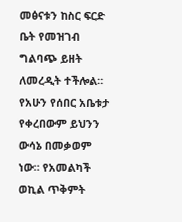መፅናቱን ከስር ፍርድ ቤት የመዝገብ ግልባጭ ይዘት ለመረዲት ተችሎል።
የአሁን የሰበር አቤቱታ የቀረበውም ይህንን ውሳኔ በመቃወም ነው። የአመልካች ወኪል ጥቅምት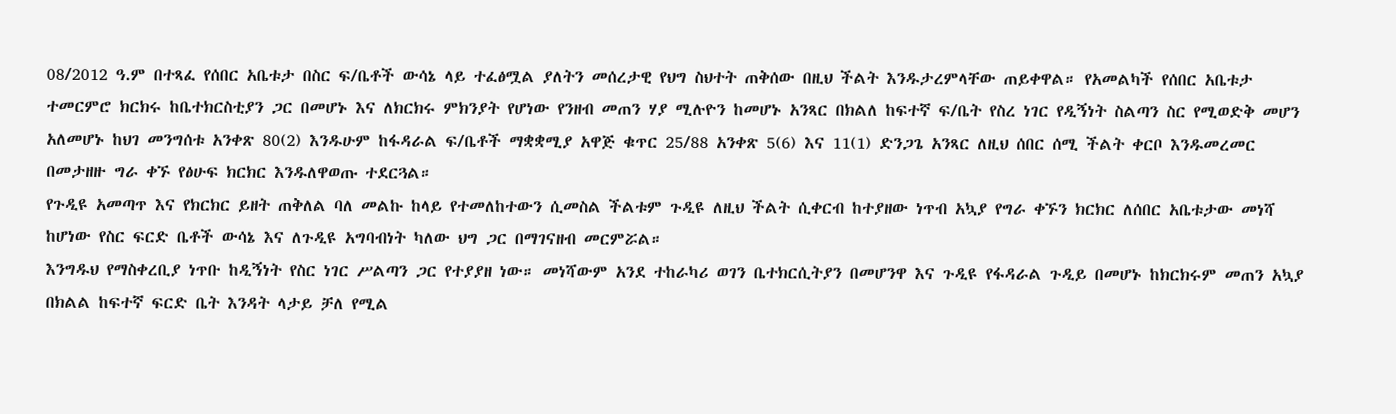08/2012 ዓ.ም በተጻፈ የሰበር አቤቱታ በስር ፍ/ቤቶች ውሳኔ ላይ ተፈፅሟል ያለትን መሰረታዊ የህግ ስህተት ጠቅሰው በዚህ ችልት እንዱታረምላቸው ጠይቀዋል። የአመልካች የሰበር አቤቱታ ተመርምሮ ክርክሩ ከቤተክርስቲያን ጋር በመሆኑ እና ለክርክሩ ምክንያት የሆነው የንዘብ መጠን ሃያ ሚሉዮን ከመሆኑ አንጻር በክልለ ከፍተኛ ፍ/ቤት የስረ ነገር የዲኝነት ስልጣን ስር የሚወድቅ መሆን አለመሆኑ ከህገ መንግሰቱ አንቀጽ 80(2) እንዱሁም ከፋዳራል ፍ/ቤቶች ማቋቋሚያ አዋጅ ቁጥር 25/88 አንቀጽ 5(6) እና 11(1) ድንጋጌ አንጻር ለዚህ ሰበር ሰሚ ችልት ቀርቦ እንዱመረመር በመታዘዙ ግራ ቀኙ የፅሁፍ ክርክር እንዱለዋወጡ ተደርጓል።
የጉዲዩ አመጣጥ እና የክርክር ይዘት ጠቅለል ባለ መልኩ ከላይ የተመለከተውን ሲመስል ችልቱም ጉዲዩ ለዚህ ችልት ሲቀርብ ከተያዘው ነጥብ አኳያ የግራ ቀኙን ክርክር ለሰበር አቤቱታው መነሻ ከሆነው የስር ፍርድ ቤቶች ውሳኔ እና ለጉዲዩ አግባብነት ካለው ህግ ጋር በማገናዘብ መርምሯል።
እንግዱህ የማስቀረቢያ ነጥቡ ከዲኝነት የስር ነገር ሥልጣን ጋር የተያያዘ ነው። መነሻውም አንደ ተከራካሪ ወገን ቤተክርሲትያን በመሆንዋ እና ጉዲዩ የፋዳራል ጉዲይ በመሆኑ ከክርክሩም መጠን አኳያ በክልል ከፍተኛ ፍርድ ቤት እንዳት ላታይ ቻለ የሚል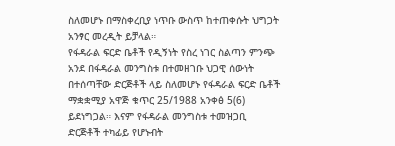ስለመሆኑ በማስቀረቢያ ነጥቡ ውስጥ ከተጠቀሱት ህግጋት አንፃር መረዲት ይቻላል።
የፋዳራል ፍርድ ቤቶች የዲኝነት የስረ ነገር ስልጣን ምንጭ አንደ በፋዳራል መንግስቱ በተመዘገቡ ህጋዊ ሰውነት በተሰጣቸው ድርጅቶች ላይ ስለመሆኑ የፋዳራል ፍርድ ቤቶች ማቋቋሚያ አዋጅ ቁጥር 25/1988 አንቀፅ 5(6) ይደነግጋል። እናም የፋዳራል መንግስቱ ተመዝጋቢ ድርጅቶች ተካፊይ የሆኑብት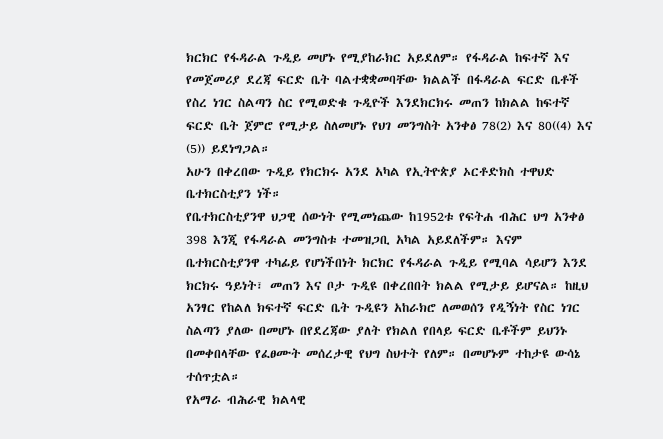ክርክር የፋዳራል ጉዲይ መሆኑ የሚያከራክር አይደለም። የፋዳራል ከፍተኛ እና የመጀመሪያ ደረጃ ፍርድ ቤት ባልተቋቋመባቸው ክልልች በፋዳራል ፍርድ ቤቶች የስረ ነገር ስልጣን ስር የሚወድቁ ጉዲዮች እንደክርክሩ መጠን ከክልል ከፍተኛ ፍርድ ቤት ጀምሮ የሚታይ ስለመሆኑ የህገ መንግስት አንቀፅ 78(2) እና 80((4) እና (5)) ይደነግጋል።
አሁን በቀረበው ጉዲይ የክርክሩ አንደ አካል የኢትዮጵያ ኦርቶድክስ ተዋህድ ቤተክርስቲያን ነች።
የቤተክርስቲያንዋ ህጋዊ ሰውነት የሚመነጨው ከ1952ቱ የፍትሐ ብሕር ህግ አንቀፅ 398 እንጂ የፋዳራል መንግስቱ ተመዝጋቢ አካል አይደለችም። እናም ቤተክርስቲያንዋ ተካፊይ የሆነችበነት ክርክር የፋዳራል ጉዲይ የሚባል ሳይሆን እንደ ክርክሩ ዓይነት፣ መጠን እና ቦታ ጉዲዩ በቀረበበት ክልል የሚታይ ይሆናል። ከዚህ አንፃር የከልለ ክፍተኛ ፍርድ ቤት ጉዲዩን አከራክሮ ለመወሰን የዲኝነት የስር ነገር ስልጣን ያለው በመሆኑ በየደረጃው ያለት የክልለ የበላይ ፍርድ ቤቶችም ይህንኑ በመቀበላቸው የፈፀሙት መሰረታዊ የህግ ስህተት የለም። በመሆኑም ተከታዩ ውሳኔ ተሰጥቷል።
የአማራ ብሕራዊ ክልላዊ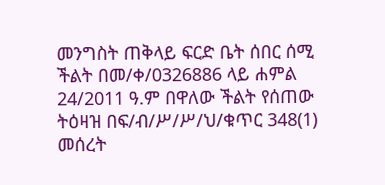መንግስት ጠቅላይ ፍርድ ቤት ሰበር ሰሚ ችልት በመ/ቀ/0326886 ላይ ሐምል 24/2011 ዓ.ም በዋለው ችልት የሰጠው ትዕዛዝ በፍ/ብ/ሥ/ሥ/ህ/ቁጥር 348(1) መሰረት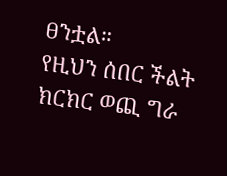ፀንቷል።
የዚህን ሰበር ችልት ክርክር ወጪ ግራ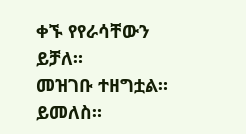ቀኙ የየራሳቸውን ይቻለ።
መዝገቡ ተዘግቷል። ይመለስ።